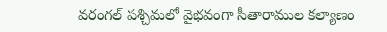వరంగల్ పశ్చిమలో వైభవంగా సీతారాముల కల్యాణం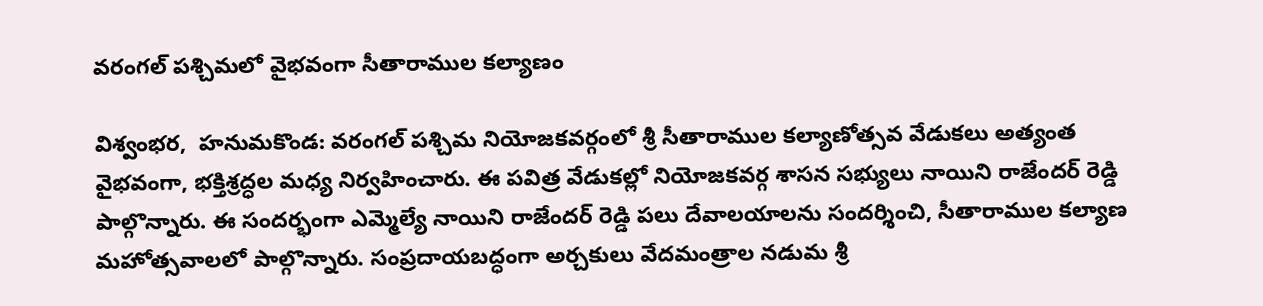వరంగల్ పశ్చిమలో వైభవంగా సీతారాముల కల్యాణం

విశ్వంభర,  హనుమకొండ: వరంగల్ పశ్చిమ నియోజకవర్గంలో శ్రీ సీతారాముల కల్యాణోత్సవ వేడుకలు అత్యంత వైభవంగా, భక్తిశ్రద్ధల మధ్య నిర్వహించారు. ఈ పవిత్ర వేడుకల్లో నియోజకవర్గ శాసన సభ్యులు నాయిని రాజేందర్ రెడ్డి  పాల్గొన్నారు. ఈ సందర్భంగా ఎమ్మెల్యే నాయిని రాజేందర్ రెడ్డి పలు దేవాలయాలను సందర్శించి, సీతారాముల కల్యాణ మహోత్సవాలలో పాల్గొన్నారు. సంప్రదాయబద్ధంగా అర్చకులు వేదమంత్రాల నడుమ శ్రీ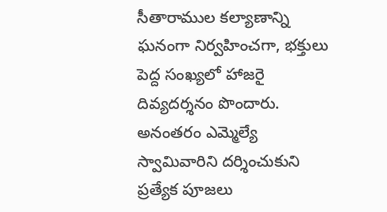సీతారాముల కల్యాణాన్ని ఘనంగా నిర్వహించగా, భక్తులు పెద్ద సంఖ్యలో హాజరై దివ్యదర్శనం పొందారు. అనంతరం ఎమ్మెల్యే స్వామివారిని దర్శించుకుని ప్రత్యేక పూజలు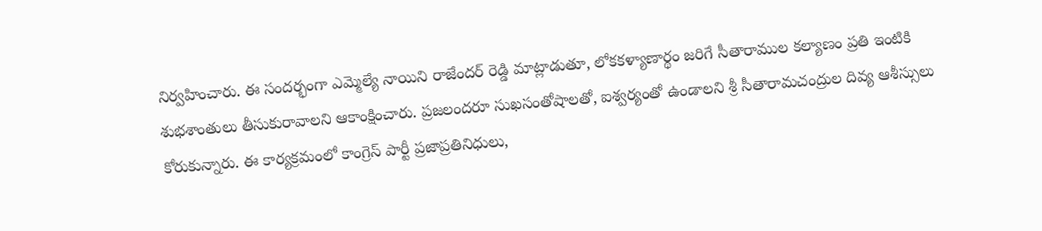నిర్వహించారు. ఈ సందర్భంగా ఎమ్మెల్యే నాయిని రాజేందర్ రెడ్డి మాట్లాడుతూ, లోకకళ్యాణార్థం జరిగే సీతారాముల కల్యాణం ప్రతి ఇంటికి శుభశాంతులు తీసుకురావాలని ఆకాంక్షించారు. ప్రజలందరూ సుఖసంతోషాలతో, ఐశ్వర్యంతో ఉండాలని శ్రీ సీతారామచంద్రుల దివ్య ఆశీస్సులు కోరుకున్నారు. ఈ కార్యక్రమంలో కాంగ్రెస్ పార్టీ ప్రజాప్రతినిధులు,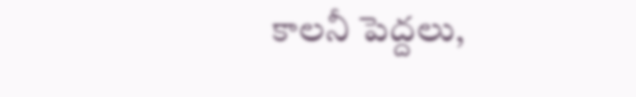కాలనీ పెద్దలు,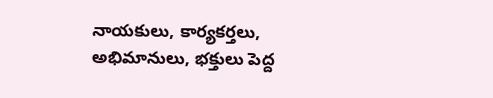నాయకులు, కార్యకర్తలు, అభిమానులు, భక్తులు పెద్ద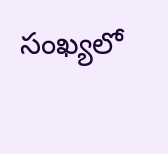సంఖ్యలో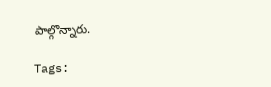పాల్గొన్నారు.

Tags: